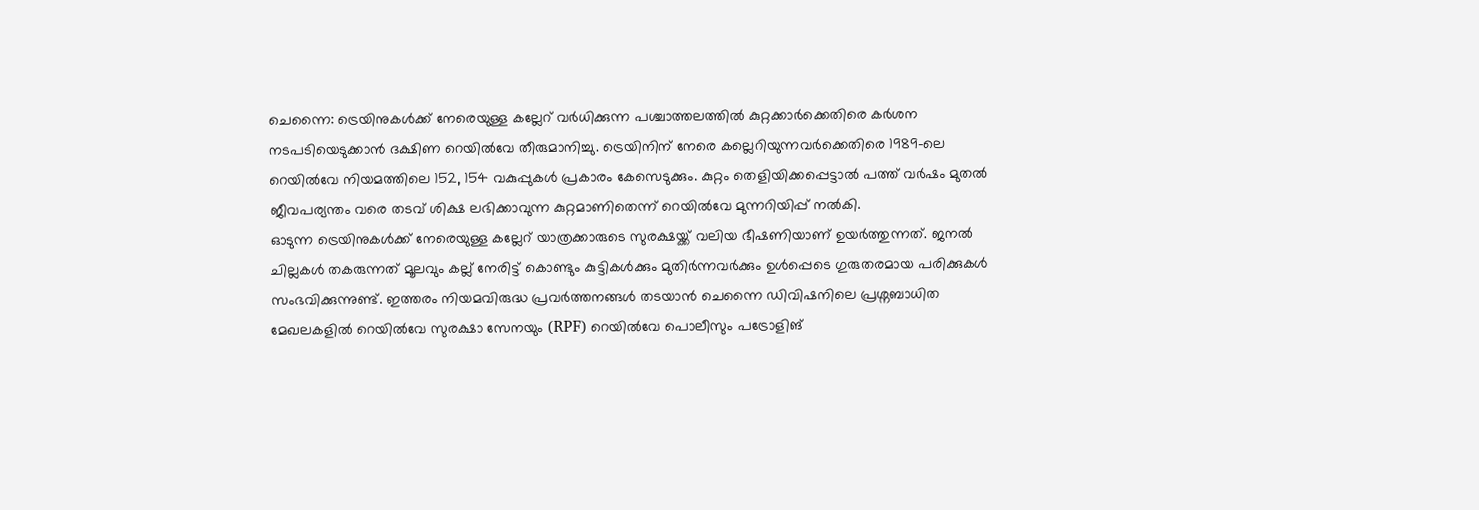ചെന്നൈ: ട്രെയിനുകൾക്ക് നേരെയുള്ള കല്ലേറ് വർധിക്കുന്ന പശ്ചാത്തലത്തിൽ കുറ്റക്കാർക്കെതിരെ കർശന നടപടിയെടുക്കാൻ ദക്ഷിണ റെയിൽവേ തീരുമാനിച്ചു. ട്രെയിനിന് നേരെ കല്ലെറിയുന്നവർക്കെതിരെ 1989-ലെ റെയിൽവേ നിയമത്തിലെ 152, 154 വകുപ്പുകൾ പ്രകാരം കേസെടുക്കും. കുറ്റം തെളിയിക്കപ്പെട്ടാൽ പത്ത് വർഷം മുതൽ ജീവപര്യന്തം വരെ തടവ് ശിക്ഷ ലഭിക്കാവുന്ന കുറ്റമാണിതെന്ന് റെയിൽവേ മുന്നറിയിപ്പ് നൽകി.
ഓടുന്ന ട്രെയിനുകൾക്ക് നേരെയുള്ള കല്ലേറ് യാത്രക്കാരുടെ സുരക്ഷയ്ക്ക് വലിയ ഭീഷണിയാണ് ഉയർത്തുന്നത്. ജനൽ ചില്ലകൾ തകരുന്നത് മൂലവും കല്ല് നേരിട്ട് കൊണ്ടും കുട്ടികൾക്കും മുതിർന്നവർക്കും ഉൾപ്പെടെ ഗുരുതരമായ പരിക്കുകൾ സംഭവിക്കുന്നുണ്ട്. ഇത്തരം നിയമവിരുദ്ധ പ്രവർത്തനങ്ങൾ തടയാൻ ചെന്നൈ ഡിവിഷനിലെ പ്രശ്നബാധിത മേഖലകളിൽ റെയിൽവേ സുരക്ഷാ സേനയും (RPF) റെയിൽവേ പൊലീസും പട്രോളിങ്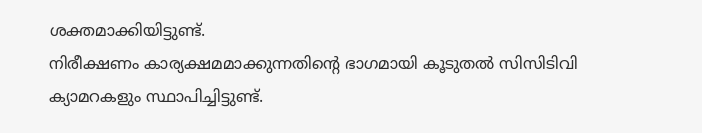ശക്തമാക്കിയിട്ടുണ്ട്.
നിരീക്ഷണം കാര്യക്ഷമമാക്കുന്നതിന്റെ ഭാഗമായി കൂടുതൽ സിസിടിവി ക്യാമറകളും സ്ഥാപിച്ചിട്ടുണ്ട്.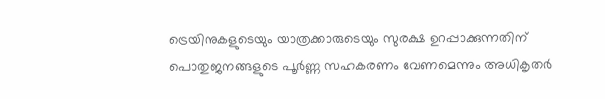ട്രെയിനുകളുടെയും യാത്രക്കാരുടെയും സുരക്ഷ ഉറപ്പാക്കുന്നതിന് പൊതുജനങ്ങളുടെ പൂർണ്ണ സഹകരണം വേണമെന്നും അധികൃതർ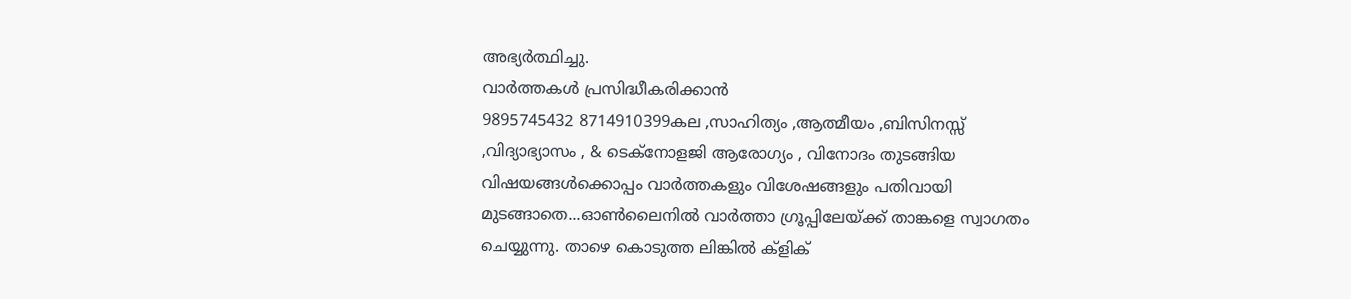അഭ്യർത്ഥിച്ചു.
വാർത്തകൾ പ്രസിദ്ധീകരിക്കാൻ
9895745432 8714910399കല ,സാഹിത്യം ,ആത്മീയം ,ബിസിനസ്സ് ,വിദ്യാഭ്യാസം , & ടെക്നോളജി ആരോഗ്യം , വിനോദം തുടങ്ങിയ വിഷയങ്ങൾക്കൊപ്പം വാർത്തകളും വിശേഷങ്ങളും പതിവായി മുടങ്ങാതെ...ഓൺലൈനിൽ വാർത്താ ഗ്രൂപ്പിലേയ്ക്ക് താങ്കളെ സ്വാഗതം ചെയ്യുന്നു. താഴെ കൊടുത്ത ലിങ്കിൽ ക്ളിക്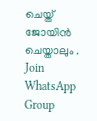ചെയ്ത് ജോയിൻ ചെയ്താലും .
Join WhatsApp Group